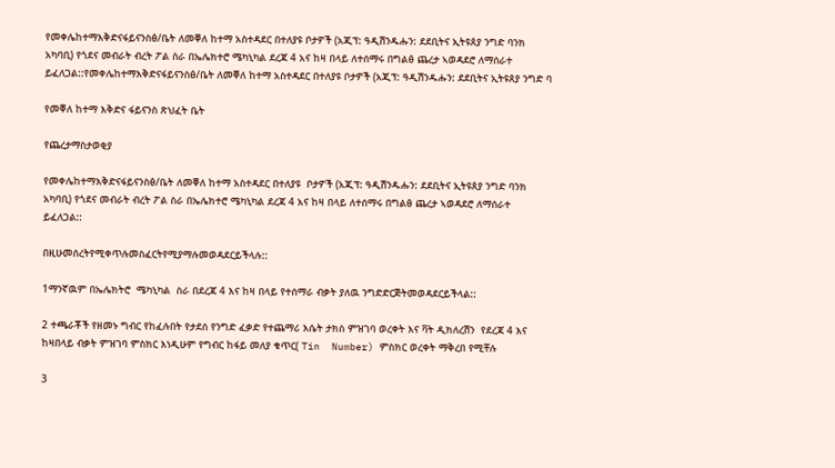የመቀሌከተማእቅድናፋይናንስፅ/ቤት ለመቐለ ከተማ አስተዳደር በተለያዩ ቦታዎች (አጂፕ: ዓዲሽንዱሑን: ደደቢትና ኢትዩጰያ ንግድ ባንክ አካባቢ) የጎደና መብራት ብረት ፖል ስራ በኤሌክተሮ ሜካኒካል ደረጃ 4 አና ከዛ በላይ ለተሰማሩ በግልፅ ጨረታ ኣወዳደሮ ለማሰራተ ይፈለጋል::የመቀሌከተማእቅድናፋይናንስፅ/ቤት ለመቐለ ከተማ አስተዳደር በተለያዩ ቦታዎች (አጂፕ: ዓዲሽንዱሑን: ደደቢትና ኢትዩጰያ ንግድ ባ

የመቐለ ከተማ እቅድና ፋይናንስ ጽህፈት ቤት

የጨረታማስታወቂያ

የመቀሌከተማእቅድናፋይናንስፅ/ቤት ለመቐለ ከተማ አስተዳደር በተለያዩ  ቦታዎች (አጂፕ: ዓዲሽንዱሑን: ደደቢትና ኢትዩጰያ ንግድ ባንክ አካባቢ) የጎደና መብራት ብረት ፖል ስራ በኤሌክተሮ ሜካኒካል ደረጃ 4 አና ከዛ በላይ ለተሰማሩ በግልፅ ጨረታ ኣወዳደሮ ለማሰራተ  ይፈለጋል::

በዚሁመሰረትየሚቀጥሉመስፈርትየሚያማሉመወዳደርይችላሉ::

1ማንኛዉም በኤሌክትሮ  ሜካኒካል  ስራ በደረጃ 4 እና ከዛ በላይ የተሰማራ ብቃት ያለዉ ንግድድርጅትመወዳደርይችላል::

2 ተጫራቾች የዘመኑ ግብር የከፈሉበት የታደሰ የንግድ ፈቃድ የተጨማሪ እሴት ታክስ ምዝገባ ወረቀት እና ቫት ዲክለረሽን  የደረጃ 4 እና ከዛበላይ ብቃት ምዝገባ ምስክር እነዲሁም የግብር ከፋይ መለያ ቁጥር( Tin  Number) ምስክር ወረቀት ማቅረበ የሚቸሉ

3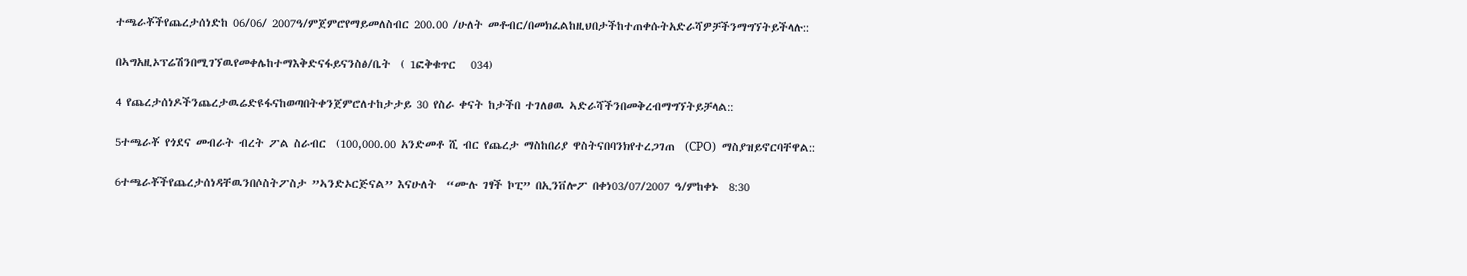ተጫራቾችየጨረታሰነድከ 06/06/ 2007ዓ/ምጀምሮየማይመለስብር 200.00 /ሁለት መቶብር/በመክፈልከዚህበታችከተጠቀሱትአድራሻዎቻችንማግኘትይችላሉ::

በኣግአዚኦፕሬሽንበሚገኘዉየመቀሌከተማእቅድናፋይናንስፅ/ቤት  ( 1ፎቅቁጥር   034)

4 የጨረታሰነዶችንጨረታዉሬድዩፋናከወጣበትቀንጀምሮለተከታታይ 30 የስራ ቀናት ከታችበ ተገለፀዉ ኣድራሻችንበመቅረብማግኘትይቻላል::

5ተጫራቾ የጎደና መብራት ብረት ፖል ስራብር  (100,000.00 አንድመቶ ሺ ብር የጨረታ ማስከበሪያ ዋስትናበባንክየተረጋገጠ  (CPO)  ማስያዝይኖርባቸዋል::

6ተጫራቾችየጨረታሰነዳቸዉንበሶስትፖስታ ”ኣንድኦርጅናል’’ እናሁለት  “ሙሉ ገፃች ኮፒ” በኢንቨሎፖ በቀነ03/07/2007 ዓ/ምከቀኑ  8:30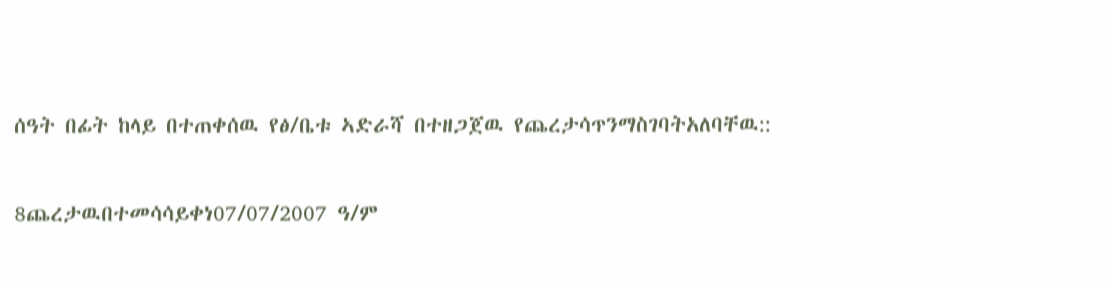ሰዓት በፊት ከላይ በተጠቀሰዉ የፅ/ቤቱ ኣድራሻ በተዘጋጀዉ የጨረታሳጥንማስገባትአለባቸዉ::

8ጨረታዉበተመሳሳይቀነ07/07/2007 ዓ/ም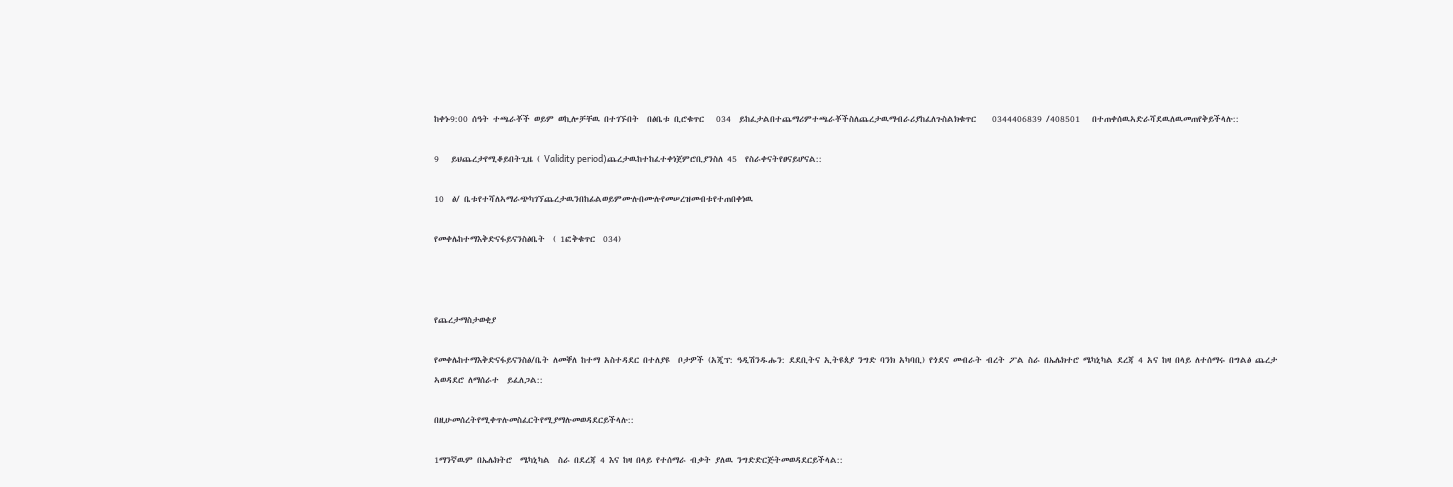ከቀኑ9:00 ሰዓት ተጫራቾች ወይም ወኪሎቻቸዉ በተገኙበት  በፅቤቱ ቢሮቁጥር   034  ይከፈታልበተጨማሪምተጫራቾችስለጨረታዉማብራሪያከፈለጉስልክቁጥር    0344406839 /408501   በተጠቀሰዉኣድራሻደዉለዉመጠየቅይችላሉ::

9   ይህጨረታየሚቆይበትጊዜ ( Validity period)ጨረታዉከተከፈተቀነጀምሮቢያንስለ 45  የስራቀናትየፀናይሆናል::

10  ፅ/ ቤቱየተሻለኣማራጭካገኘጨረታዉንበከፊልወይምሙሉበሙሉየመሠረዝመብቱየተጠበቀነዉ

የመቀሌከተማእቅድናፋይናንስፅቤት  ( 1ፎቅቁጥር  034)



የጨረታማስታወቂያ

የመቀሌከተማእቅድናፋይናንስፅ/ቤት ለመቐለ ከተማ አስተዳደር በተለያዩ  ቦታዎች (አጂፕ: ዓዲሽንዱሑን: ደደቢትና ኢትዩጰያ ንግድ ባንክ አካባቢ) የጎደና መብራት ብረት ፖል ስራ በኤሌክተሮ ሜካኒካል ደረጃ 4 አና ከዛ በላይ ለተሰማሩ በግልፅ ጨረታ ኣወዳደሮ ለማሰራተ  ይፈለጋል::

በዚሁመሰረትየሚቀጥሉመስፈርትየሚያማሉመወዳደርይችላሉ::

1ማንኛዉም በኤሌክትሮ  ሜካኒካል  ስራ በደረጃ 4 እና ከዛ በላይ የተሰማራ ብቃት ያለዉ ንግድድርጅትመወዳደርይችላል::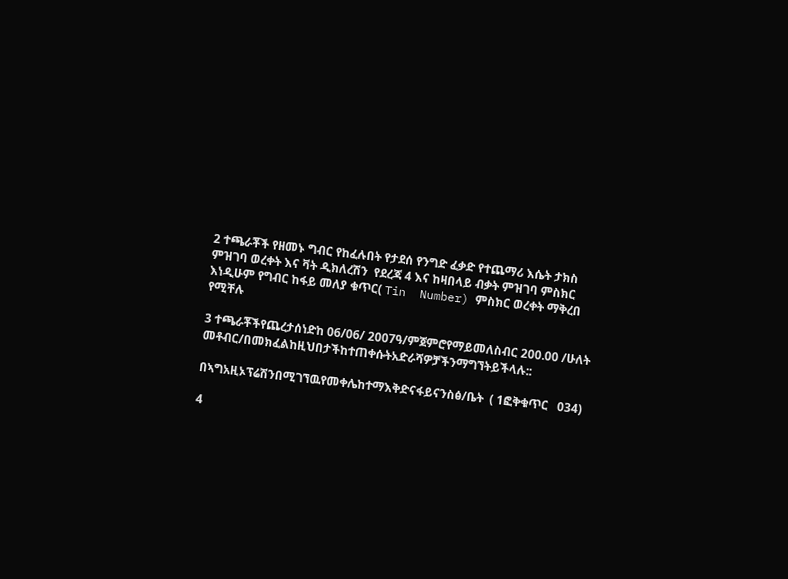2 ተጫራቾች የዘመኑ ግብር የከፈሉበት የታደሰ የንግድ ፈቃድ የተጨማሪ እሴት ታክስ ምዝገባ ወረቀት እና ቫት ዲክለረሽን  የደረጃ 4 እና ከዛበላይ ብቃት ምዝገባ ምስክር እነዲሁም የግብር ከፋይ መለያ ቁጥር( Tin  Number) ምስክር ወረቀት ማቅረበ የሚቸሉ

3 ተጫራቾችየጨረታሰነድከ 06/06/ 2007ዓ/ምጀምሮየማይመለስብር 200.00 /ሁለት መቶብር/በመክፈልከዚህበታችከተጠቀሱትአድራሻዎቻችንማግኘትይችላሉ::

በኣግአዚኦፕሬሽንበሚገኘዉየመቀሌከተማእቅድናፋይናንስፅ/ቤት  ( 1ፎቅቁጥር   034)

4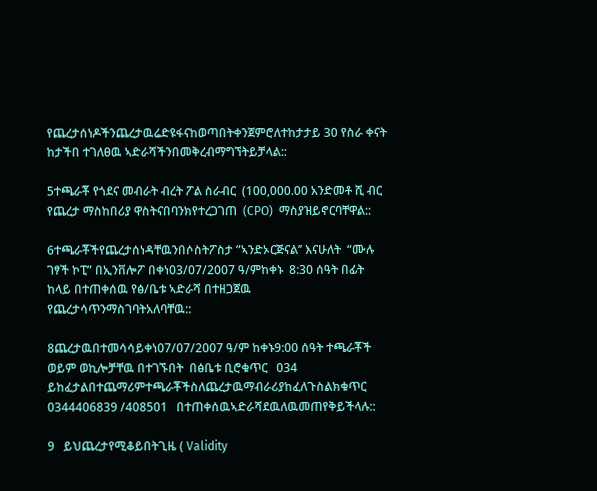የጨረታሰነዶችንጨረታዉሬድዩፋናከወጣበትቀንጀምሮለተከታታይ 30 የስራ ቀናት ከታችበ ተገለፀዉ ኣድራሻችንበመቅረብማግኘትይቻላል::

5ተጫራቾ የጎደና መብራት ብረት ፖል ስራብር  (100,000.00 አንድመቶ ሺ ብር የጨረታ ማስከበሪያ ዋስትናበባንክየተረጋገጠ  (CPO)  ማስያዝይኖርባቸዋል::

6ተጫራቾችየጨረታሰነዳቸዉንበሶስትፖስታ ”ኣንድኦርጅናል’’ እናሁለት  “ሙሉ ገፃች ኮፒ” በኢንቨሎፖ በቀነ03/07/2007 ዓ/ምከቀኑ  8:30 ሰዓት በፊት ከላይ በተጠቀሰዉ የፅ/ቤቱ ኣድራሻ በተዘጋጀዉ የጨረታሳጥንማስገባትአለባቸዉ::

8ጨረታዉበተመሳሳይቀነ07/07/2007 ዓ/ም ከቀኑ9:00 ሰዓት ተጫራቾች ወይም ወኪሎቻቸዉ በተገኙበት  በፅቤቱ ቢሮቁጥር   034  ይከፈታልበተጨማሪምተጫራቾችስለጨረታዉማብራሪያከፈለጉስልክቁጥር    0344406839 /408501   በተጠቀሰዉኣድራሻደዉለዉመጠየቅይችላሉ::

9   ይህጨረታየሚቆይበትጊዜ ( Validity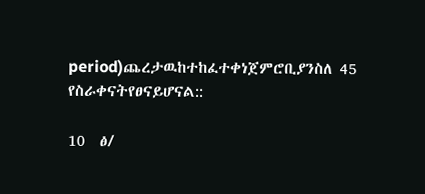period)ጨረታዉከተከፈተቀነጀምሮቢያንስለ 45  የስራቀናትየፀናይሆናል::

10  ፅ/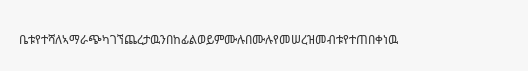ቤቱየተሻለኣማራጭካገኘጨረታዉንበከፊልወይምሙሉበሙሉየመሠረዝመብቱየተጠበቀነዉ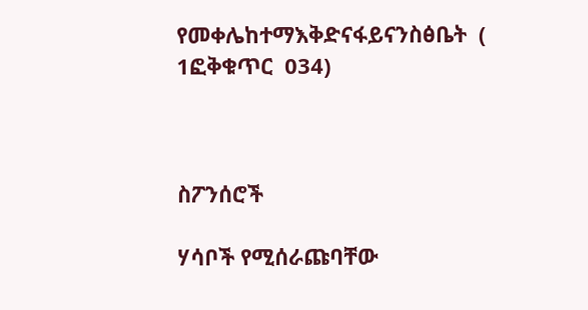የመቀሌከተማእቅድናፋይናንስፅቤት  ( 1ፎቅቁጥር  034)



ስፖንሰሮች

ሃሳቦች የሚሰራጩባቸው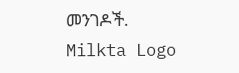መንገዶች.
Milkta Logo